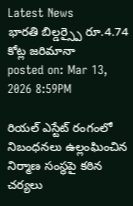Latest News
భారతి బిల్డర్స్పై రూ.4.74 కోట్ల జరిమానా
posted on: Mar 13, 2026 8:59PM

రియల్ ఎస్టేట్ రంగంలో నిబంధనలు ఉల్లంఘించిన నిర్మాణ సంస్థపై కఠిన చర్యలు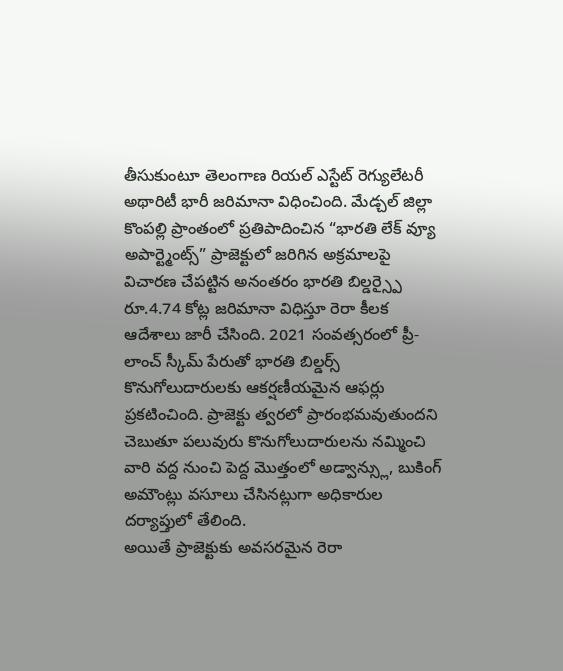తీసుకుంటూ తెలంగాణ రియల్ ఎస్టేట్ రెగ్యులేటరీ అథారిటీ భారీ జరిమానా విధించింది. మేడ్చల్ జిల్లా కొంపల్లి ప్రాంతంలో ప్రతిపాదించిన “భారతి లేక్ వ్యూ అపార్ట్మెంట్స్” ప్రాజెక్టులో జరిగిన అక్రమాలపై విచారణ చేపట్టిన అనంతరం భారతి బిల్డర్స్పై రూ.4.74 కోట్ల జరిమానా విధిస్తూ రెరా కీలక ఆదేశాలు జారీ చేసింది. 2021 సంవత్సరంలో ప్రీ-లాంచ్ స్కీమ్ పేరుతో భారతి బిల్డర్స్ కొనుగోలుదారులకు ఆకర్షణీయమైన ఆఫర్లు ప్రకటించింది. ప్రాజెక్టు త్వరలో ప్రారంభమవుతుందని చెబుతూ పలువురు కొనుగోలుదారులను నమ్మించి వారి వద్ద నుంచి పెద్ద మొత్తంలో అడ్వాన్స్లు, బుకింగ్ అమౌంట్లు వసూలు చేసినట్లుగా అధికారుల దర్యాప్తులో తేలింది.
అయితే ప్రాజెక్టుకు అవసరమైన రెరా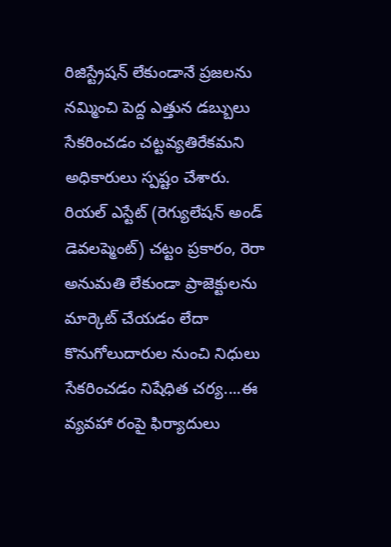రిజిస్ట్రేషన్ లేకుండానే ప్రజలను నమ్మించి పెద్ద ఎత్తున డబ్బులు సేకరించడం చట్టవ్యతిరేకమని అధికారులు స్పష్టం చేశారు. రియల్ ఎస్టేట్ (రెగ్యులేషన్ అండ్ డెవలప్మెంట్) చట్టం ప్రకారం, రెరా అనుమతి లేకుండా ప్రాజెక్టులను మార్కెట్ చేయడం లేదా కొనుగోలుదారుల నుంచి నిధులు సేకరించడం నిషేధిత చర్య....ఈ వ్యవహా రంపై ఫిర్యాదులు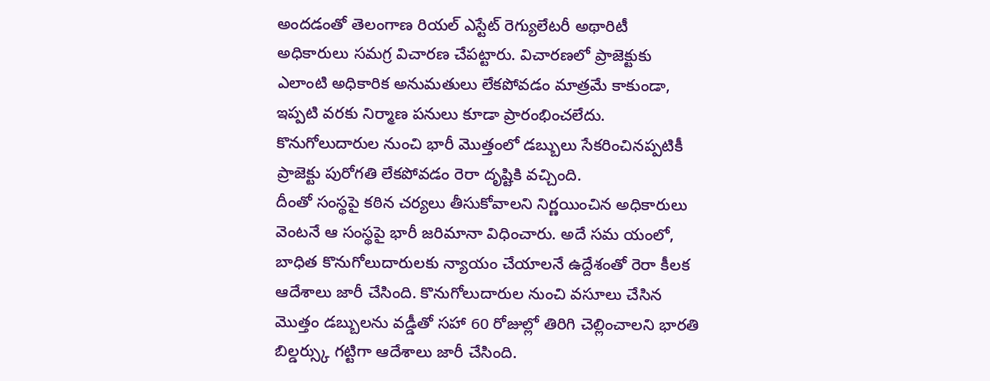అందడంతో తెలంగాణ రియల్ ఎస్టేట్ రెగ్యులేటరీ అథారిటీ అధికారులు సమగ్ర విచారణ చేపట్టారు. విచారణలో ప్రాజెక్టుకు ఎలాంటి అధికారిక అనుమతులు లేకపోవడం మాత్రమే కాకుండా, ఇప్పటి వరకు నిర్మాణ పనులు కూడా ప్రారంభించలేదు. కొనుగోలుదారుల నుంచి భారీ మొత్తంలో డబ్బులు సేకరించినప్పటికీ ప్రాజెక్టు పురోగతి లేకపోవడం రెరా దృష్టికి వచ్చింది.
దీంతో సంస్థపై కఠిన చర్యలు తీసుకోవాలని నిర్ణయించిన అధికారులు వెంటనే ఆ సంస్థపై భారీ జరిమానా విధించారు. అదే సమ యంలో, బాధిత కొనుగోలుదారులకు న్యాయం చేయాలనే ఉద్దేశంతో రెరా కీలక ఆదేశాలు జారీ చేసింది. కొనుగోలుదారుల నుంచి వసూలు చేసిన మొత్తం డబ్బులను వడ్డీతో సహా 60 రోజుల్లో తిరిగి చెల్లించాలని భారతి బిల్డర్స్కు గట్టిగా ఆదేశాలు జారీ చేసింది.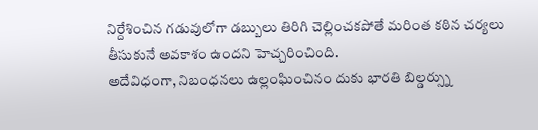నిర్దేశించిన గడువులోగా డబ్బులు తిరిగి చెల్లించకపోతే మరింత కఠిన చర్యలు తీసుకునే అవకాశం ఉందని హెచ్చరించింది.
అదేవిధంగా, నిబంధనలు ఉల్లంఘించినం దుకు భారతి బిల్డర్స్ను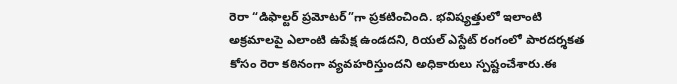రెరా “డిఫాల్టర్ ప్రమోటర్”గా ప్రకటించింది. భవిష్యత్తులో ఇలాంటి అక్రమాలపై ఎలాంటి ఉపేక్ష ఉండదని, రియల్ ఎస్టేట్ రంగంలో పారదర్శకత కోసం రెరా కఠినంగా వ్యవహరిస్తుందని అధికారులు స్పష్టంచేశారు.ఈ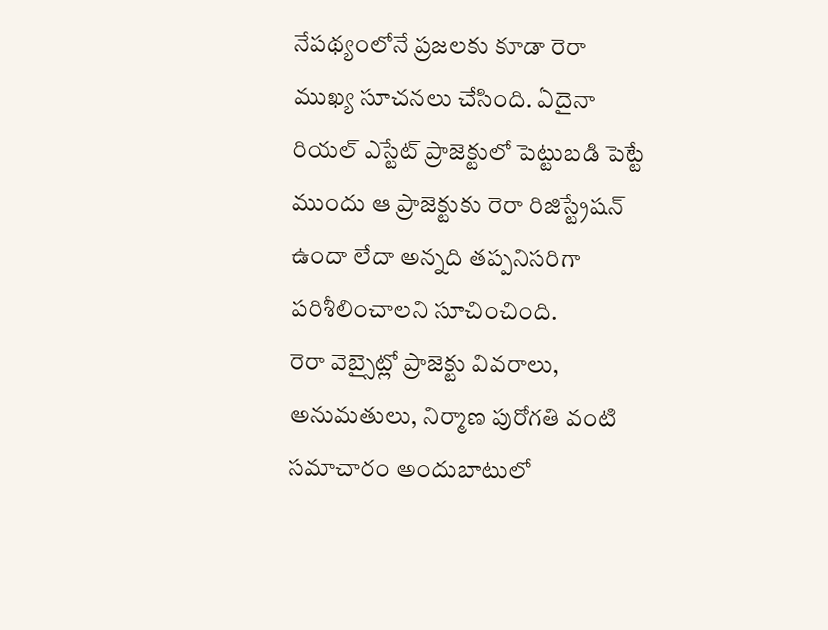నేపథ్యంలోనే ప్రజలకు కూడా రెరా ముఖ్య సూచనలు చేసింది. ఏదైనా రియల్ ఎస్టేట్ ప్రాజెక్టులో పెట్టుబడి పెట్టే ముందు ఆ ప్రాజెక్టుకు రెరా రిజిస్ట్రేషన్ ఉందా లేదా అన్నది తప్పనిసరిగా పరిశీలించాలని సూచించింది.
రెరా వెబ్సైట్లో ప్రాజెక్టు వివరాలు, అనుమతులు, నిర్మాణ పురోగతి వంటి సమాచారం అందుబాటులో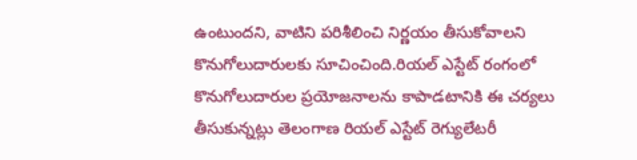ఉంటుందని, వాటిని పరిశీలించి నిర్ణయం తీసుకోవాలని కొనుగోలుదారులకు సూచించింది.రియల్ ఎస్టేట్ రంగంలో కొనుగోలుదారుల ప్రయోజనాలను కాపాడటానికి ఈ చర్యలు తీసుకున్నట్లు తెలంగాణ రియల్ ఎస్టేట్ రెగ్యులేటరీ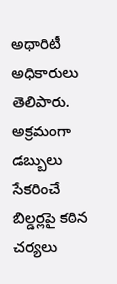అథారిటీ అధికారులు తెలిపారు. అక్రమంగా డబ్బులు సేకరించే బిల్డర్లపై కఠిన చర్యలు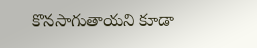కొనసాగుతాయని కూడా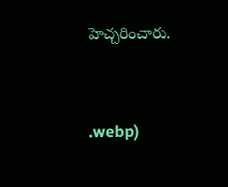హెచ్చరించారు.


.webp)